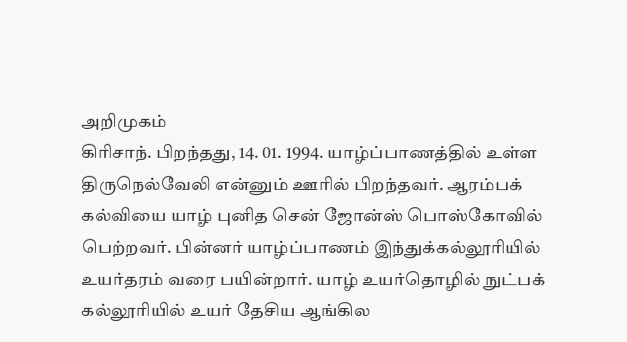அறிமுகம்
கிரிசாந். பிறந்தது, 14. 01. 1994. யாழ்ப்பாணத்தில் உள்ள திருநெல்வேலி என்னும் ஊரில் பிறந்தவர். ஆரம்பக் கல்வியை யாழ் புனித சென் ஜோன்ஸ் பொஸ்கோவில் பெற்றவர். பின்னர் யாழ்ப்பாணம் இந்துக்கல்லூரியில் உயர்தரம் வரை பயின்றார். யாழ் உயர்தொழில் நுட்பக் கல்லூரியில் உயர் தேசிய ஆங்கில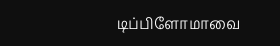டிப்பிளோமாவை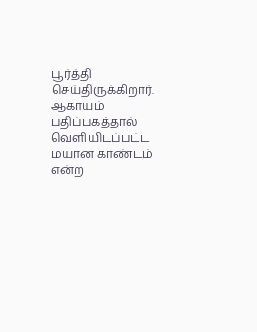பூர்த்தி செய்திருக்கிறார்.
ஆகாயம் பதிப்பகத்தால் வெளியிடப்பட்ட மயான காண்டம் என்ற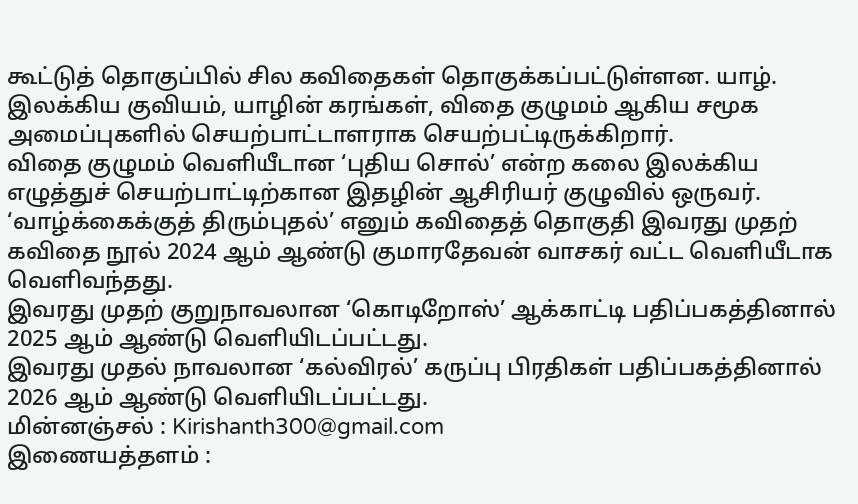கூட்டுத் தொகுப்பில் சில கவிதைகள் தொகுக்கப்பட்டுள்ளன. யாழ். இலக்கிய குவியம், யாழின் கரங்கள், விதை குழுமம் ஆகிய சமூக அமைப்புகளில் செயற்பாட்டாளராக செயற்பட்டிருக்கிறார்.
விதை குழுமம் வெளியீடான ‘புதிய சொல்’ என்ற கலை இலக்கிய எழுத்துச் செயற்பாட்டிற்கான இதழின் ஆசிரியர் குழுவில் ஒருவர்.
‘வாழ்க்கைக்குத் திரும்புதல்’ எனும் கவிதைத் தொகுதி இவரது முதற் கவிதை நூல் 2024 ஆம் ஆண்டு குமாரதேவன் வாசகர் வட்ட வெளியீடாக வெளிவந்தது.
இவரது முதற் குறுநாவலான ‘கொடிறோஸ்’ ஆக்காட்டி பதிப்பகத்தினால் 2025 ஆம் ஆண்டு வெளியிடப்பட்டது.
இவரது முதல் நாவலான ‘கல்விரல்’ கருப்பு பிரதிகள் பதிப்பகத்தினால் 2026 ஆம் ஆண்டு வெளியிடப்பட்டது.
மின்னஞ்சல் : Kirishanth300@gmail.com
இணையத்தளம் :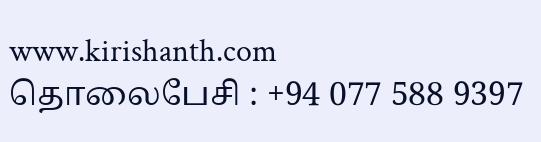www.kirishanth.com
தொலைபேசி : +94 077 588 9397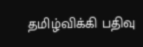தமிழ்விக்கி பதிவு